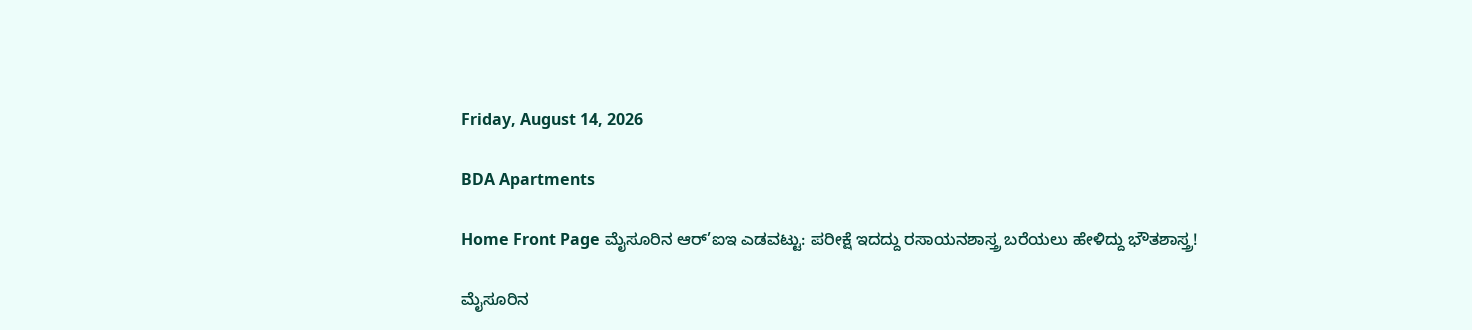Friday, August 14, 2026

BDA Apartments

Home Front Page ಮೈಸೂರಿನ ಆರ್’ಐಇ ಎಡವಟ್ಟು: ಪರೀಕ್ಷೆ ಇದದ್ದು ರಸಾಯನಶಾಸ್ತ್ರ ಬರೆಯಲು ಹೇಳಿದ್ದು ಭೌತಶಾಸ್ತ್ರ!

ಮೈಸೂರಿನ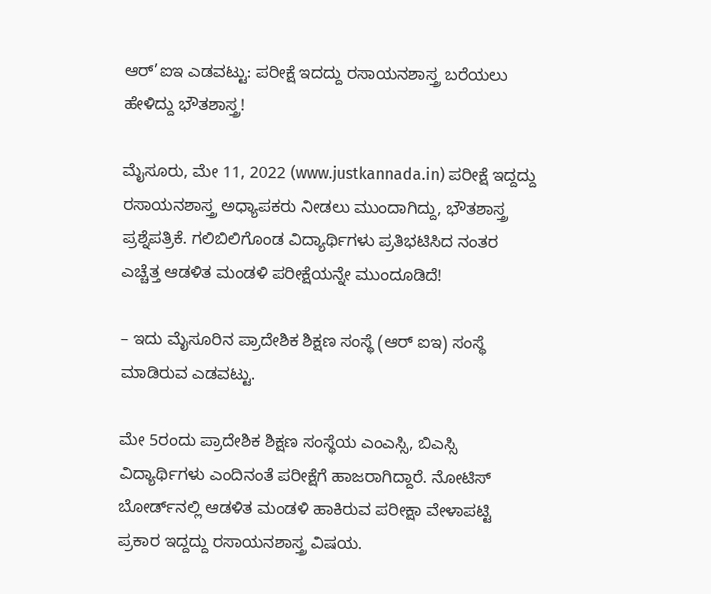ಆರ್’ಐಇ ಎಡವಟ್ಟು: ಪರೀಕ್ಷೆ ಇದದ್ದು ರಸಾಯನಶಾಸ್ತ್ರ ಬರೆಯಲು ಹೇಳಿದ್ದು ಭೌತಶಾಸ್ತ್ರ!

ಮೈಸೂರು, ಮೇ 11, 2022 (www.justkannada.in) ಪರೀಕ್ಷೆ ಇದ್ದದ್ದು ರಸಾಯನಶಾಸ್ತ್ರ ಅಧ್ಯಾಪಕರು ನೀಡಲು ಮುಂದಾಗಿದ್ದು, ಭೌತಶಾಸ್ತ್ರ ಪ್ರಶ್ನೆಪತ್ರಿಕೆ. ಗಲಿಬಿಲಿಗೊಂಡ ವಿದ್ಯಾರ್ಥಿಗಳು ಪ್ರತಿಭಟಿಸಿದ ನಂತರ ಎಚ್ಚೆತ್ತ ಆಡಳಿತ ಮಂಡಳಿ ಪರೀಕ್ಷೆಯನ್ನೇ ಮುಂದೂಡಿದೆ!

– ಇದು ಮೈಸೂರಿನ ಪ್ರಾದೇಶಿಕ ಶಿಕ್ಷಣ ಸಂಸ್ಥೆ (ಆರ್‌ ಐಇ) ಸಂಸ್ಥೆ ಮಾಡಿರುವ ಎಡವಟ್ಟು.

ಮೇ 5ರಂದು ಪ್ರಾದೇಶಿಕ ಶಿಕ್ಷಣ ಸಂಸ್ಥೆಯ ಎಂಎಸ್ಸಿ, ಬಿಎಸ್ಸಿ ವಿದ್ಯಾರ್ಥಿಗಳು ಎಂದಿನಂತೆ ಪರೀಕ್ಷೆಗೆ ಹಾಜರಾಗಿದ್ದಾರೆ. ನೋಟಿಸ್ ಬೋರ್ಡ್‌ನಲ್ಲಿ ಆಡಳಿತ ಮಂಡಳಿ ಹಾಕಿರುವ ಪರೀಕ್ಷಾ ವೇಳಾಪಟ್ಟಿ ಪ್ರಕಾರ ಇದ್ದದ್ದು ರಸಾಯನಶಾಸ್ತ್ರ ವಿಷಯ.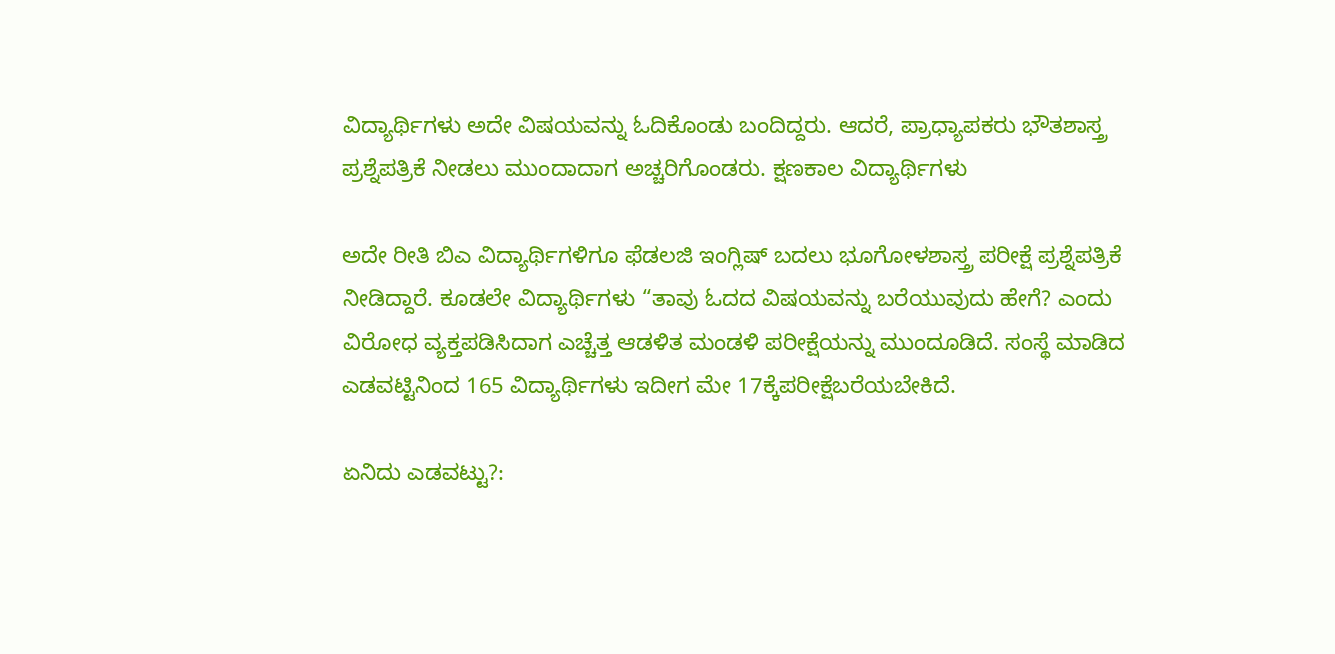ವಿದ್ಯಾರ್ಥಿಗಳು ಅದೇ ವಿಷಯವನ್ನು ಓದಿಕೊಂಡು ಬಂದಿದ್ದರು. ಆದರೆ, ಪ್ರಾಧ್ಯಾಪಕರು ಭೌತಶಾಸ್ತ್ರ ಪ್ರಶ್ನೆಪತ್ರಿಕೆ ನೀಡಲು ಮುಂದಾದಾಗ ಅಚ್ಚರಿಗೊಂಡರು. ಕ್ಷಣಕಾಲ ವಿದ್ಯಾರ್ಥಿಗಳು

ಅದೇ ರೀತಿ ಬಿಎ ವಿದ್ಯಾರ್ಥಿಗಳಿಗೂ ಫೆಡಲಜಿ ಇಂಗ್ಲಿಷ್ ಬದಲು ಭೂಗೋಳಶಾಸ್ತ್ರ ಪರೀಕ್ಷೆ ಪ್ರಶ್ನೆಪತ್ರಿಕೆ ನೀಡಿದ್ದಾರೆ. ಕೂಡಲೇ ವಿದ್ಯಾರ್ಥಿಗಳು “ತಾವು ಓದದ ವಿಷಯವನ್ನು ಬರೆಯುವುದು ಹೇಗೆ? ಎಂದು ವಿರೋಧ ವ್ಯಕ್ತಪಡಿಸಿದಾಗ ಎಚ್ಚೆತ್ತ ಆಡಳಿತ ಮಂಡಳಿ ಪರೀಕ್ಷೆಯನ್ನು ಮುಂದೂಡಿದೆ. ಸಂಸ್ಥೆ ಮಾಡಿದ ಎಡವಟ್ಟಿನಿಂದ 165 ವಿದ್ಯಾರ್ಥಿಗಳು ಇದೀಗ ಮೇ 17ಕ್ಕೆಪರೀಕ್ಷೆಬರೆಯಬೇಕಿದೆ.

ಏನಿದು ಎಡವಟ್ಟು?: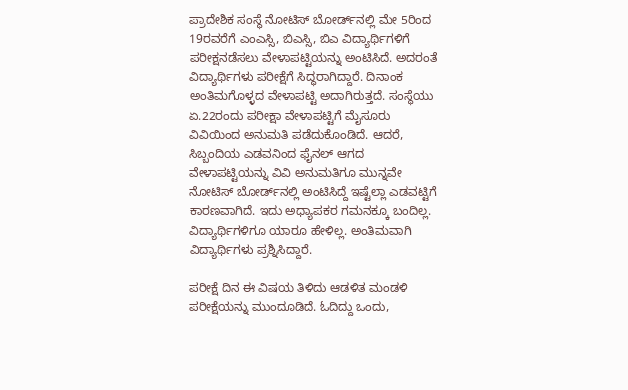ಪ್ರಾದೇಶಿಕ ಸಂಸ್ಥೆ ನೋಟಿಸ್‌ ಬೋರ್ಡ್‌ನಲ್ಲಿ ಮೇ 5ರಿಂದ 19ರವರೆಗೆ ಎಂಎಸ್ಸಿ, ಬಿಎಸ್ಸಿ, ಬಿಎ ವಿದ್ಯಾರ್ಥಿಗಳಿಗೆ ಪರೀಕ್ಷನಡೆಸಲು ವೇಳಾಪಟ್ಟಿಯನ್ನು ಅಂಟಿಸಿದೆ. ಅದರಂತೆ ವಿದ್ಯಾರ್ಥಿಗಳು ಪರೀಕ್ಷೆಗೆ ಸಿದ್ಧರಾಗಿದ್ದಾರೆ. ದಿನಾಂಕ ಅಂತಿಮಗೊಳ್ಳದ ವೇಳಾಪಟ್ಟಿ ಅದಾಗಿರುತ್ತದೆ. ಸಂಸ್ಥೆಯು ಏ.22ರಂದು ಪರೀಕ್ಷಾ ವೇಳಾಪಟ್ಟಿಗೆ ಮೈಸೂರು ವಿವಿಯಿಂದ ಅನುಮತಿ ಪಡೆದುಕೊಂಡಿದೆ. ಆದರೆ, ಸಿಬ್ಬಂದಿಯ ಎಡವನಿಂದ ಫೈನಲ್ ಆಗದ ವೇಳಾಪಟ್ಟಿಯನ್ನು ವಿವಿ ಅನುಮತಿಗೂ ಮುನ್ನವೇ ನೋಟಿಸ್ ಬೋರ್ಡ್‌ನಲ್ಲಿ ಅಂಟಿಸಿದ್ದೆ ಇಷ್ಟೆಲ್ಲಾ ಎಡವಟ್ಟಿಗೆ ಕಾರಣವಾಗಿದೆ. ಇದು ಅಧ್ಯಾಪಕರ ಗಮನಕ್ಕೂ ಬಂದಿಲ್ಲ. ವಿದ್ಯಾರ್ಥಿಗಳಿಗೂ ಯಾರೂ ಹೇಳಿಲ್ಲ. ಅಂತಿಮವಾಗಿ ವಿದ್ಯಾರ್ಥಿಗಳು ಪ್ರಶ್ನಿಸಿದ್ದಾರೆ.

ಪರೀಕ್ಷೆ ದಿನ ಈ ವಿಷಯ ತಿಳಿದು ಆಡಳಿತ ಮಂಡಳಿ ಪರೀಕ್ಷೆಯನ್ನು ಮುಂದೂಡಿದೆ. ಓದಿದ್ದು ಒಂದು,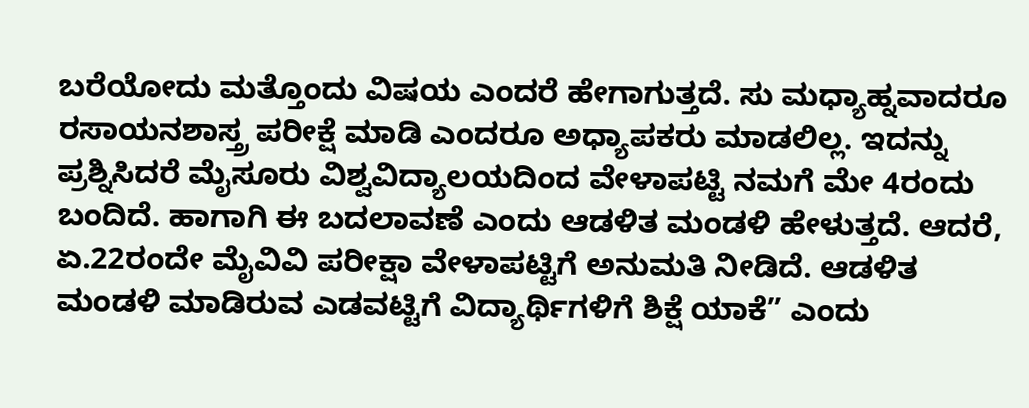ಬರೆಯೋದು ಮತ್ತೊಂದು ವಿಷಯ ಎಂದರೆ ಹೇಗಾಗುತ್ತದೆ. ಸು ಮಧ್ಯಾಹ್ನವಾದರೂ ರಸಾಯನಶಾಸ್ತ್ರ ಪರೀಕ್ಷೆ ಮಾಡಿ ಎಂದರೂ ಅಧ್ಯಾಪಕರು ಮಾಡಲಿಲ್ಲ. ಇದನ್ನು ಪ್ರಶ್ನಿಸಿದರೆ ಮೈಸೂರು ವಿಶ್ವವಿದ್ಯಾಲಯದಿಂದ ವೇಳಾಪಟ್ಟಿ ನಮಗೆ ಮೇ 4ರಂದು ಬಂದಿದೆ. ಹಾಗಾಗಿ ಈ ಬದಲಾವಣೆ ಎಂದು ಆಡಳಿತ ಮಂಡಳಿ ಹೇಳುತ್ತದೆ. ಆದರೆ, ಏ.22ರಂದೇ ಮೈವಿವಿ ಪರೀಕ್ಷಾ ವೇಳಾಪಟ್ಟಿಗೆ ಅನುಮತಿ ನೀಡಿದೆ. ಆಡಳಿತ ಮಂಡಳಿ ಮಾಡಿರುವ ಎಡವಟ್ಟಿಗೆ ವಿದ್ಯಾರ್ಥಿಗಳಿಗೆ ಶಿಕ್ಷೆ ಯಾಕೆ” ಎಂದು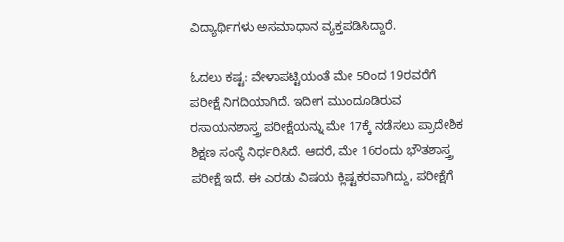ವಿದ್ಯಾರ್ಥಿಗಳು ಅಸಮಾಧಾನ ವ್ಯಕ್ತಪಡಿಸಿದ್ದಾರೆ.

ಓದಲು ಕಷ್ಟ: ವೇಳಾಪಟ್ಟಿಯಂತೆ ಮೇ 5ರಿಂದ 19ರವರೆಗೆ ಪರೀಕ್ಷೆ ನಿಗದಿಯಾಗಿದೆ. ಇದೀಗ ಮುಂದೂಡಿರುವ ರಸಾಯನಶಾಸ್ತ್ರ ಪರೀಕ್ಷೆಯನ್ನು ಮೇ 17ಕ್ಕೆ ನಡೆಸಲು ಪ್ರಾದೇಶಿಕ ಶಿಕ್ಷಣ ಸಂಸ್ಥೆ ನಿರ್ಧರಿಸಿದೆ. ಆದರೆ, ಮೇ 16ರಂದು ಭೌತಶಾಸ್ತ್ರ ಪರೀಕ್ಷೆ ಇದೆ. ಈ ಎರಡು ವಿಷಯ ಕ್ಲಿಷ್ಟಕರವಾಗಿದ್ದು, ಪರೀಕ್ಷೆಗೆ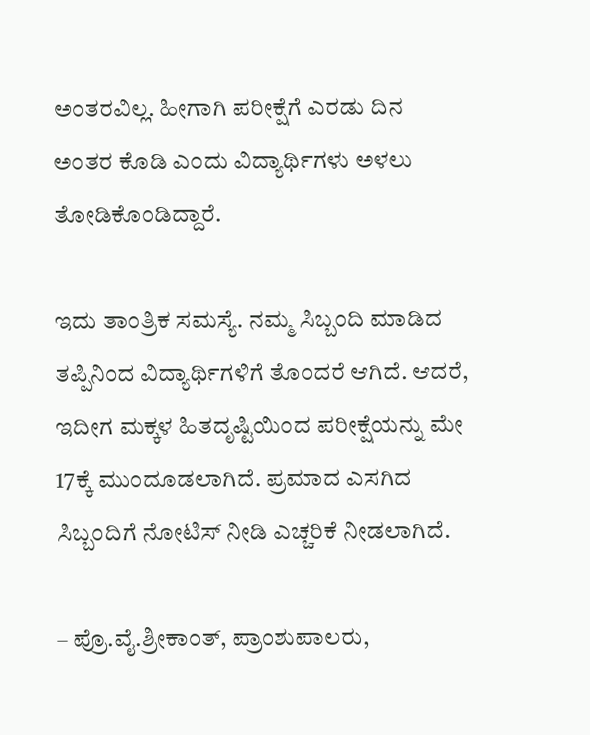ಅಂತರವಿಲ್ಲ. ಹೀಗಾಗಿ ಪರೀಕ್ಷೆಗೆ ಎರಡು ದಿನ ಅಂತರ ಕೊಡಿ ಎಂದು ವಿದ್ಯಾರ್ಥಿಗಳು ಅಳಲು ತೋಡಿಕೊಂಡಿದ್ದಾರೆ.

ಇದು ತಾಂತ್ರಿಕ ಸಮಸ್ಯೆ. ನಮ್ಮ ಸಿಬ್ಬಂದಿ ಮಾಡಿದ ತಪ್ಪಿನಿಂದ ವಿದ್ಯಾರ್ಥಿಗಳಿಗೆ ತೊಂದರೆ ಆಗಿದೆ. ಆದರೆ, ಇದೀಗ ಮಕ್ಕಳ ಹಿತದೃಷ್ಟಿಯಿಂದ ಪರೀಕ್ಷೆಯನ್ನು ಮೇ 17ಕ್ಕೆ ಮುಂದೂಡಲಾಗಿದೆ. ಪ್ರಮಾದ ಎಸಗಿದ ಸಿಬ್ಬಂದಿಗೆ ನೋಟಿಸ್ ನೀಡಿ ಎಚ್ಚರಿಕೆ ನೀಡಲಾಗಿದೆ.

– ಪ್ರೊ.ವೈ.ಶ್ರೀಕಾಂತ್, ಪ್ರಾಂಶುಪಾಲರು,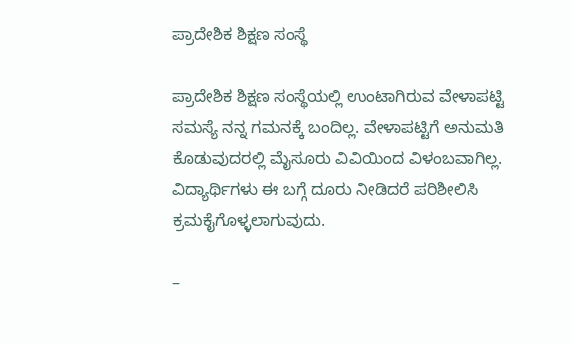ಪ್ರಾದೇಶಿಕ ಶಿಕ್ಷಣ ಸಂಸ್ಥೆ

ಪ್ರಾದೇಶಿಕ ಶಿಕ್ಷಣ ಸಂಸ್ಥೆಯಲ್ಲಿ ಉಂಟಾಗಿರುವ ವೇಳಾಪಟ್ಟಿ ಸಮಸ್ಯೆ ನನ್ನ ಗಮನಕ್ಕೆ ಬಂದಿಲ್ಲ. ವೇಳಾಪಟ್ಟಿಗೆ ಅನುಮತಿ ಕೊಡುವುದರಲ್ಲಿ ಮೈಸೂರು ವಿವಿಯಿಂದ ವಿಳಂಬವಾಗಿಲ್ಲ. ವಿದ್ಯಾರ್ಥಿಗಳು ಈ ಬಗ್ಗೆ ದೂರು ನೀಡಿದರೆ ಪರಿಶೀಲಿಸಿ ಕ್ರಮಕೈಗೊಳ್ಳಲಾಗುವುದು.

–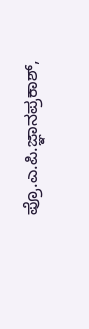ಪ್ರೊ.ಎ.ಪಿ.ಜ್ಞಾನಪ್ರಕಾಶ್,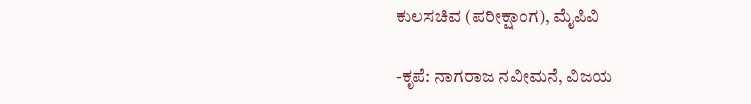ಕುಲಸಚಿವ (ಪರೀಕ್ಷಾಂಗ), ಮೈಪಿವಿ

-ಕೃಪೆ: ನಾಗರಾಜ ನವೀಮನೆ, ವಿಜಯ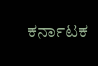ಕರ್ನಾಟಕ